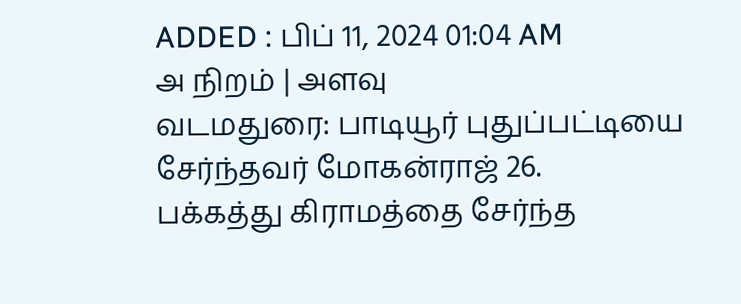ADDED : பிப் 11, 2024 01:04 AM
அ நிறம் | அளவு
வடமதுரை: பாடியூர் புதுப்பட்டியை சேர்ந்தவர் மோகன்ராஜ் 26.
பக்கத்து கிராமத்தை சேர்ந்த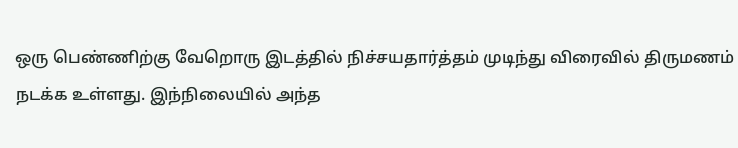ஒரு பெண்ணிற்கு வேறொரு இடத்தில் நிச்சயதார்த்தம் முடிந்து விரைவில் திருமணம் நடக்க உள்ளது. இந்நிலையில் அந்த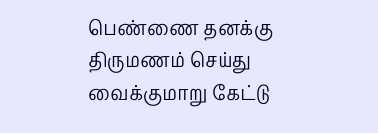பெண்ணை தனக்கு திருமணம் செய்து வைக்குமாறு கேட்டு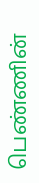பெண்ணின்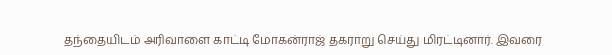தந்தையிடம் அரிவாளை காட்டி மோகன்ராஜ் தகராறு செய்து மிரட்டினார். இவரை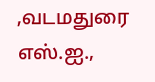,வடமதுரை எஸ்.ஐ.,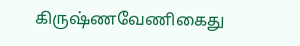கிருஷ்ணவேணிகைது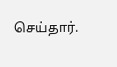செய்தார்.